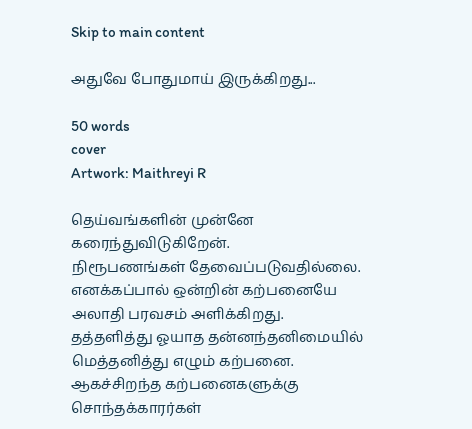Skip to main content

அதுவே போதுமாய் இருக்கிறது...

50 words
cover
Artwork: Maithreyi R

தெய்வங்களின் முன்னே கரைந்துவிடுகிறேன்.
நிரூபணங்கள் தேவைப்படுவதில்லை.
எனக்கப்பால் ஒன்றின் கற்பனையே அலாதி பரவசம் அளிக்கிறது.
தத்தளித்து ஓயாத தன்னந்தனிமையில்
மெத்தனித்து எழும் கற்பனை.
ஆகச்சிறந்த கற்பனைகளுக்கு சொந்தக்காரர்கள்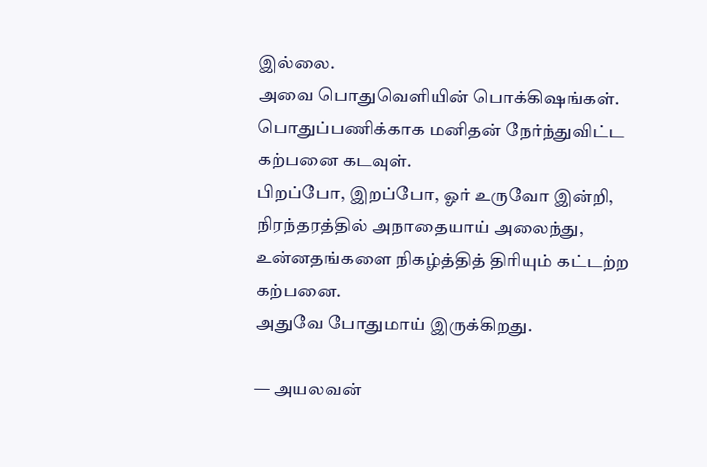இல்லை.
அவை பொதுவெளியின் பொக்கிஷங்கள்.
பொதுப்பணிக்காக மனிதன் நேர்ந்துவிட்ட கற்பனை கடவுள்.
பிறப்போ, இறப்போ, ஓர் உருவோ இன்றி,
நிரந்தரத்தில் அநாதையாய் அலைந்து,
உன்னதங்களை நிகழ்த்தித் திரியும் கட்டற்ற கற்பனை.
அதுவே போதுமாய் இருக்கிறது.

— அயலவன்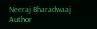Neeraj Bharadwaaj
Author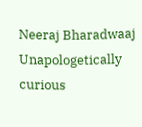Neeraj Bharadwaaj
Unapologetically curious